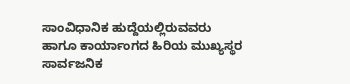ಸಾಂವಿಧಾನಿಕ ಹುದ್ದೆಯಲ್ಲಿರುವವರು ಹಾಗೂ ಕಾರ್ಯಾಂಗದ ಹಿರಿಯ ಮುಖ್ಯಸ್ಥರ ಸಾರ್ವಜನಿಕ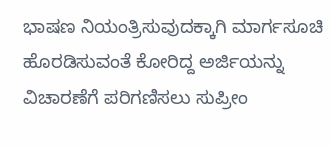ಭಾಷಣ ನಿಯಂತ್ರಿಸುವುದಕ್ಕಾಗಿ ಮಾರ್ಗಸೂಚಿ ಹೊರಡಿಸುವಂತೆ ಕೋರಿದ್ದ ಅರ್ಜಿಯನ್ನು ವಿಚಾರಣೆಗೆ ಪರಿಗಣಿಸಲು ಸುಪ್ರೀಂ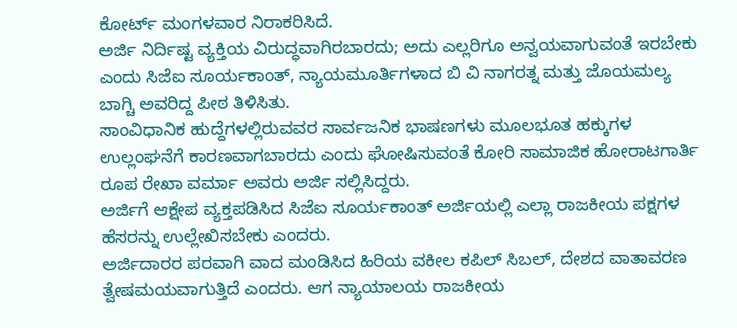ಕೋರ್ಟ್ ಮಂಗಳವಾರ ನಿರಾಕರಿಸಿದೆ.
ಅರ್ಜಿ ನಿರ್ದಿಷ್ಟ ವ್ಯಕ್ತಿಯ ವಿರುದ್ಧವಾಗಿರಬಾರದು; ಅದು ಎಲ್ಲರಿಗೂ ಅನ್ವಯವಾಗುವಂತೆ ಇರಬೇಕು ಎಂದು ಸಿಜೆಐ ಸೂರ್ಯಕಾಂತ್, ನ್ಯಾಯಮೂರ್ತಿಗಳಾದ ಬಿ ವಿ ನಾಗರತ್ನ ಮತ್ತು ಜೊಯಮಲ್ಯ ಬಾಗ್ಚಿ ಅವರಿದ್ದ ಪೀಠ ತಿಳಿಸಿತು.
ಸಾಂವಿಧಾನಿಕ ಹುದ್ದೆಗಳಲ್ಲಿರುವವರ ಸಾರ್ವಜನಿಕ ಭಾಷಣಗಳು ಮೂಲಭೂತ ಹಕ್ಕುಗಳ ಉಲ್ಲಂಘನೆಗೆ ಕಾರಣವಾಗಬಾರದು ಎಂದು ಘೋಷಿಸುವಂತೆ ಕೋರಿ ಸಾಮಾಜಿಕ ಹೋರಾಟಗಾರ್ತಿ ರೂಪ ರೇಖಾ ವರ್ಮಾ ಅವರು ಅರ್ಜಿ ಸಲ್ಲಿಸಿದ್ದರು.
ಅರ್ಜಿಗೆ ಆಕ್ಷೇಪ ವ್ಯಕ್ತಪಡಿಸಿದ ಸಿಜೆಐ ಸೂರ್ಯಕಾಂತ್ ಅರ್ಜಿಯಲ್ಲಿ ಎಲ್ಲಾ ರಾಜಕೀಯ ಪಕ್ಷಗಳ ಹೆಸರನ್ನು ಉಲ್ಲೇಖಿಸಬೇಕು ಎಂದರು.
ಅರ್ಜಿದಾರರ ಪರವಾಗಿ ವಾದ ಮಂಡಿಸಿದ ಹಿರಿಯ ವಕೀಲ ಕಪಿಲ್ ಸಿಬಲ್, ದೇಶದ ವಾತಾವರಣ ತ್ವೇಷಮಯವಾಗುತ್ತಿದೆ ಎಂದರು. ಆಗ ನ್ಯಾಯಾಲಯ ರಾಜಕೀಯ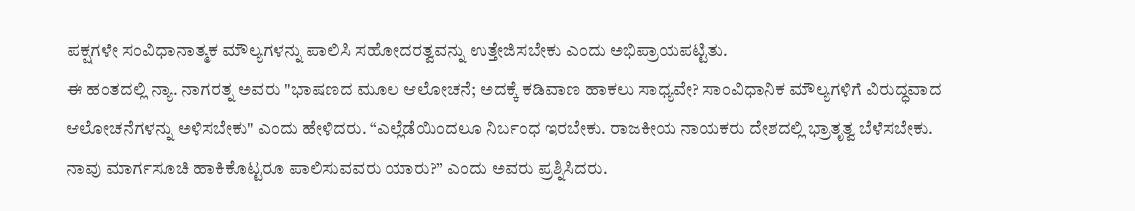ಪಕ್ಷಗಳೇ ಸಂವಿಧಾನಾತ್ಮಕ ಮೌಲ್ಯಗಳನ್ನು ಪಾಲಿಸಿ ಸಹೋದರತ್ವವನ್ನು ಉತ್ತೇಜಿಸಬೇಕು ಎಂದು ಅಭಿಪ್ರಾಯಪಟ್ಟಿತು.
ಈ ಹಂತದಲ್ಲಿ ನ್ಯಾ. ನಾಗರತ್ನ ಅವರು "ಭಾಷಣದ ಮೂಲ ಆಲೋಚನೆ; ಅದಕ್ಕೆ ಕಡಿವಾಣ ಹಾಕಲು ಸಾಧ್ಯವೇ? ಸಾಂವಿಧಾನಿಕ ಮೌಲ್ಯಗಳಿಗೆ ವಿರುದ್ಧವಾದ ಆಲೋಚನೆಗಳನ್ನು ಅಳಿಸಬೇಕು" ಎಂದು ಹೇಳಿದರು. “ಎಲ್ಲೆಡೆಯಿಂದಲೂ ನಿರ್ಬಂಧ ಇರಬೇಕು. ರಾಜಕೀಯ ನಾಯಕರು ದೇಶದಲ್ಲಿ ಭ್ರಾತೃತ್ವ ಬೆಳೆಸಬೇಕು. ನಾವು ಮಾರ್ಗಸೂಚಿ ಹಾಕಿಕೊಟ್ಟರೂ ಪಾಲಿಸುವವರು ಯಾರು?” ಎಂದು ಅವರು ಪ್ರಶ್ನಿಸಿದರು.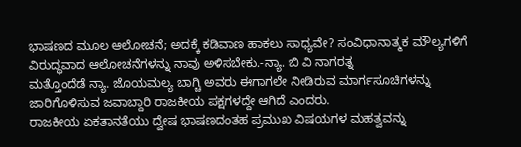ಭಾಷಣದ ಮೂಲ ಆಲೋಚನೆ; ಅದಕ್ಕೆ ಕಡಿವಾಣ ಹಾಕಲು ಸಾಧ್ಯವೇ? ಸಂವಿಧಾನಾತ್ಮಕ ಮೌಲ್ಯಗಳಿಗೆ ವಿರುದ್ಧವಾದ ಆಲೋಚನೆಗಳನ್ನು ನಾವು ಅಳಿಸಬೇಕು.-ನ್ಯಾ. ಬಿ ವಿ ನಾಗರತ್ನ
ಮತ್ತೊಂದೆಡೆ ನ್ಯಾ. ಜೊಯಮಲ್ಯ ಬಾಗ್ಚಿ ಅವರು ಈಗಾಗಲೇ ನೀಡಿರುವ ಮಾರ್ಗಸೂಚಿಗಳನ್ನು ಜಾರಿಗೊಳಿಸುವ ಜವಾಬ್ದಾರಿ ರಾಜಕೀಯ ಪಕ್ಷಗಳದ್ದೇ ಆಗಿದೆ ಎಂದರು.
ರಾಜಕೀಯ ಏಕತಾನತೆಯು ದ್ವೇಷ ಭಾಷಣದಂತಹ ಪ್ರಮುಖ ವಿಷಯಗಳ ಮಹತ್ವವನ್ನು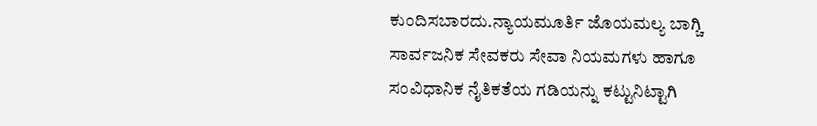ಕುಂದಿಸಬಾರದು.ನ್ಯಾಯಮೂರ್ತಿ ಜೊಯಮಲ್ಯ ಬಾಗ್ಚಿ
ಸಾರ್ವಜನಿಕ ಸೇವಕರು ಸೇವಾ ನಿಯಮಗಳು ಹಾಗೂ ಸಂವಿಧಾನಿಕ ನೈತಿಕತೆಯ ಗಡಿಯನ್ನು ಕಟ್ಟುನಿಟ್ಟಾಗಿ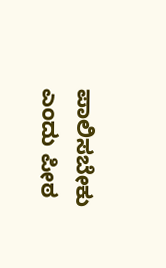ಪಾಲಿಸಬೇಕು ಎಂದು ಪೀಠ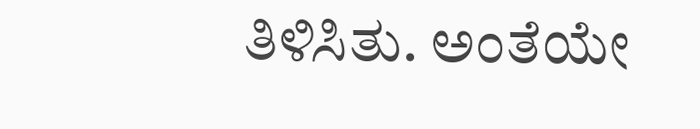ತಿಳಿಸಿತು. ಅಂತೆಯೇ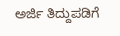ಅರ್ಜಿ ತಿದ್ದುಪಡಿಗೆ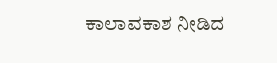ಕಾಲಾವಕಾಶ ನೀಡಿದ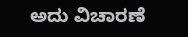ಅದು ವಿಚಾರಣೆ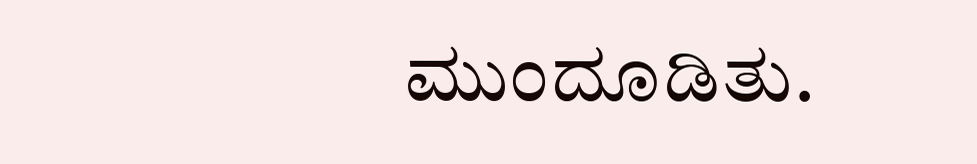ಮುಂದೂಡಿತು.